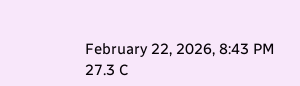February 22, 2026, 8:43 PM
27.3 C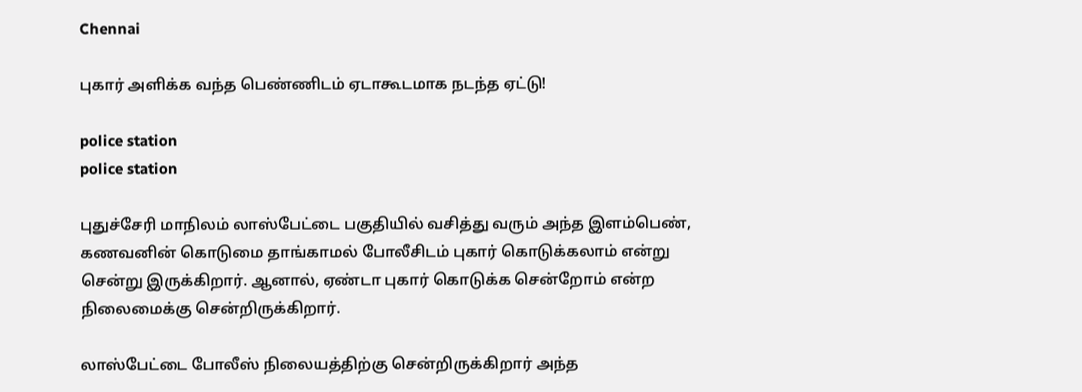Chennai

புகார் அளிக்க வந்த பெண்ணிடம் ஏடாகூடமாக நடந்த ஏட்டு!

police station
police station

புதுச்சேரி மாநிலம் லாஸ்பேட்டை பகுதியில் வசித்து வரும் அந்த இளம்பெண், கணவனின் கொடுமை தாங்காமல் போலீசிடம் புகார் கொடுக்கலாம் என்று சென்று இருக்கிறார். ஆனால், ஏண்டா புகார் கொடுக்க சென்றோம் என்ற நிலைமைக்கு சென்றிருக்கிறார்.

லாஸ்பேட்டை போலீஸ் நிலையத்திற்கு சென்றிருக்கிறார் அந்த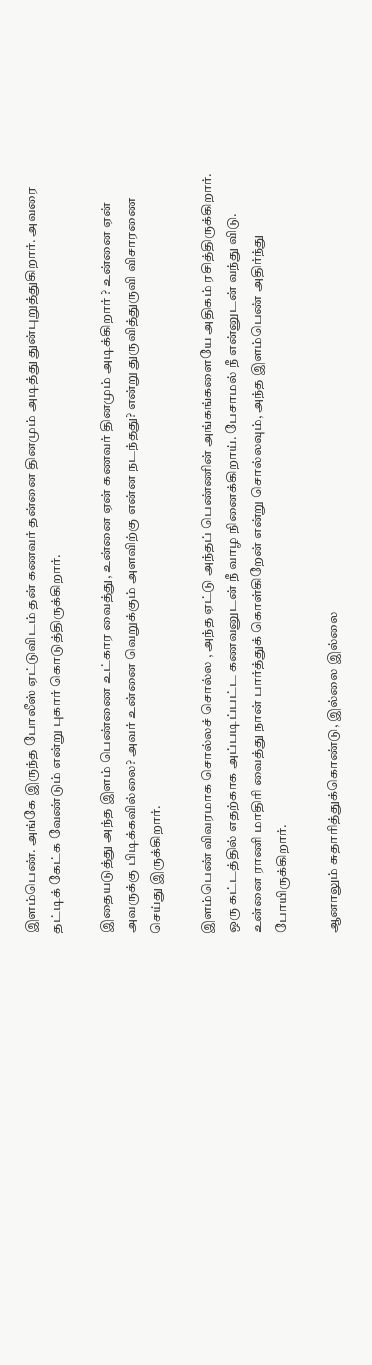இளம்பெண். அங்கே இருந்த போலீஸ் ஏட்டுவிடம் தன் கணவர் தன்னை தினமும் அடித்து துன்புறுத்துகிறார். அவரை தட்டிக் கேட்க வேண்டும் என்று புகார் கொடுத்திருக்கிறார்.

இதையடுத்து அந்த இளம் பெண்ணை உட்கார வைத்து, உன்னை ஏன் கணவர் தினமும் அடிக்கிறார் ? உன்னை ஏன் அவருக்கு பிடிக்கவில்லை? அவர் உன்னை வெறுக்கும் அளவிற்கு என்ன நடந்தது? என்று துருவித்துருவி விசாரணை செய்து இருக்கிறார்.

இளம்பெண் விவரமாக சொல்லச் சொல்ல , அந்த ஏட்டு அந்தப் பெண்ணின் அங்கங்களையே அதிகம் ரசித்திருக்கிறார். ஒரு கட்டத்தில் எதற்காக அப்படிப்பட்ட கணவனுடன் நீ வாழ நினைக்கிறாய். பேசாமல் நீ என்னுடன் வந்து விடு. உன்னை ராணி மாதிரி வைத்து நான் பார்த்துக் கொள்கிறேன் என்று சொல்லவும், அந்த இளம்பெண் அதிர்ந்து போயிருக்கிறார்.

ஆனாலும் சுதாரித்துக்கொண்டு, இல்லை இல்லை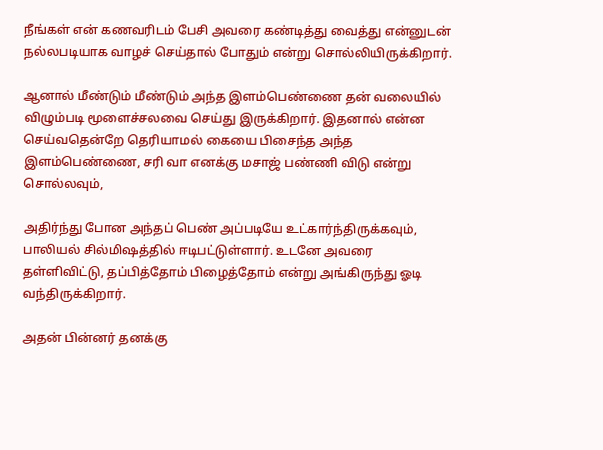நீங்கள் என் கணவரிடம் பேசி அவரை கண்டித்து வைத்து என்னுடன் நல்லபடியாக வாழச் செய்தால் போதும் என்று சொல்லியிருக்கிறார்.

ஆனால் மீண்டும் மீண்டும் அந்த இளம்பெண்ணை தன் வலையில் விழும்படி மூளைச்சலவை செய்து இருக்கிறார். இதனால் என்ன செய்வதென்றே தெரியாமல் கையை பிசைந்த அந்த இளம்பெண்ணை, சரி வா எனக்கு மசாஜ் பண்ணி விடு என்று சொல்லவும்,

அதிர்ந்து போன அந்தப் பெண் அப்படியே உட்கார்ந்திருக்கவும், பாலியல் சில்மிஷத்தில் ஈடிபட்டுள்ளார். உடனே அவரை தள்ளிவிட்டு, தப்பித்தோம் பிழைத்தோம் என்று அங்கிருந்து ஓடி வந்திருக்கிறார்.

அதன் பின்னர் தனக்கு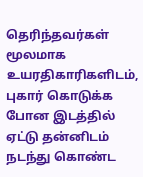தெரிந்தவர்கள் மூலமாக உயரதிகாரிகளிடம், புகார் கொடுக்க போன இடத்தில் ஏட்டு தன்னிடம் நடந்து கொண்ட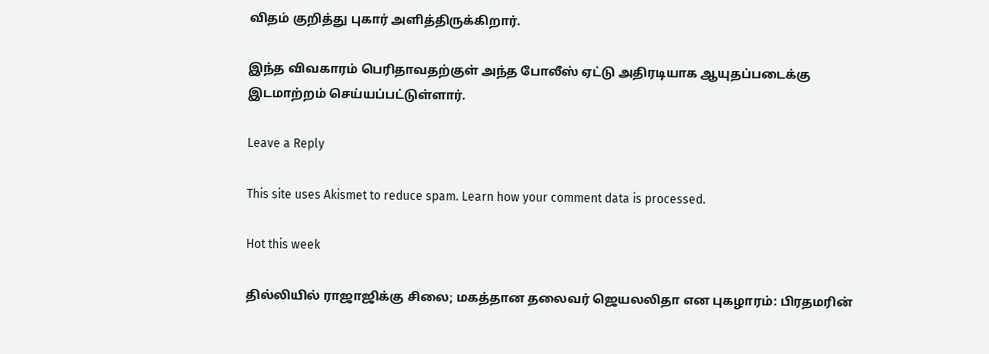விதம் குறித்து புகார் அளித்திருக்கிறார்.

இந்த விவகாரம் பெரிதாவதற்குள் அந்த போலீஸ் ஏட்டு அதிரடியாக ஆயுதப்படைக்கு இடமாற்றம் செய்யப்பட்டுள்ளார்.

Leave a Reply

This site uses Akismet to reduce spam. Learn how your comment data is processed.

Hot this week

தில்லியில் ராஜாஜிக்கு சிலை; மகத்தான தலைவர் ஜெயலலிதா என புகழாரம்: பிரதமரின்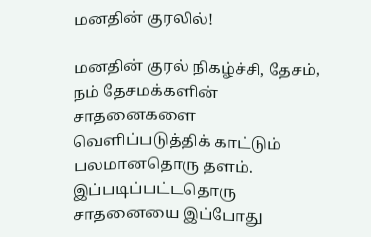மனதின் குரலில்!

மனதின் குரல் நிகழ்ச்சி, தேசம், நம் தேசமக்களின் சாதனைகளை வெளிப்படுத்திக் காட்டும் பலமானதொரு தளம்.  இப்படிப்பட்டதொரு சாதனையை இப்போது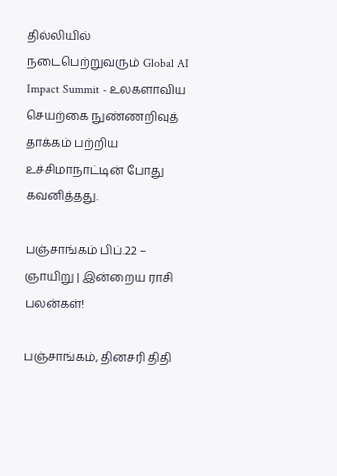தில்லியில் நடைபெற்றுவரும் Global AI Impact Summit - உலகளாவிய செயற்கை நுண்ணறிவுத் தாக்கம் பற்றிய உச்சிமாநாட்டின் போது கவனித்தது.

பஞ்சாங்கம் பிப்.22 – ஞாயிறு | இன்றைய ராசி பலன்கள்!

பஞ்சாங்கம், தினசரி திதி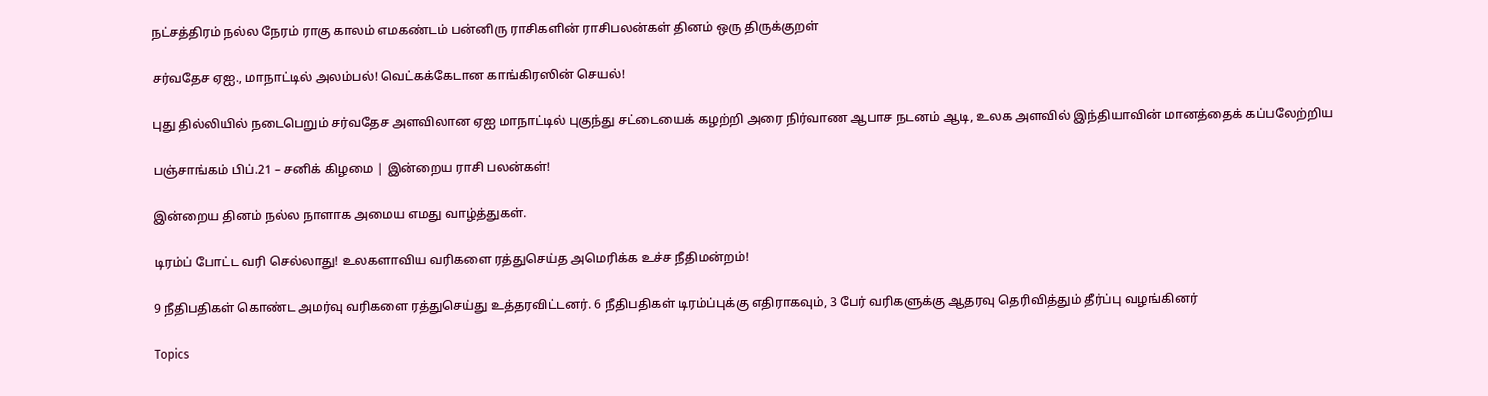நட்சத்திரம் நல்ல நேரம் ராகு காலம் எமகண்டம் பன்னிரு ராசிகளின் ராசிபலன்கள் தினம் ஒரு திருக்குறள்

சர்வதேச ஏஐ., மாநாட்டில் அலம்பல்! வெட்கக்கேடான காங்கிரஸின் செயல்!

புது தில்லியில் நடைபெறும் சர்வதேச அளவிலான ஏஐ மாநாட்டில் புகுந்து சட்டையைக் கழற்றி அரை நிர்வாண ஆபாச நடனம் ஆடி, உலக அளவில் இந்தியாவின் மானத்தைக் கப்பலேற்றிய

பஞ்சாங்கம் பிப்.21 – சனிக் கிழமை | இன்றைய ராசி பலன்கள்!

இன்றைய தினம் நல்ல நாளாக அமைய எமது வாழ்த்துகள்.

டிரம்ப் போட்ட வரி செல்லாது! உலகளாவிய வரிகளை ரத்துசெய்த அமெரிக்க உச்ச நீதிமன்றம்!

9 நீதிபதிகள் கொண்ட அமர்வு வரிகளை ரத்துசெய்து உத்தரவிட்டனர். 6 நீதிபதிகள் டிரம்ப்புக்கு எதிராகவும், 3 பேர் வரிகளுக்கு ஆதரவு தெரிவித்தும் தீர்ப்பு வழங்கினர்

Topics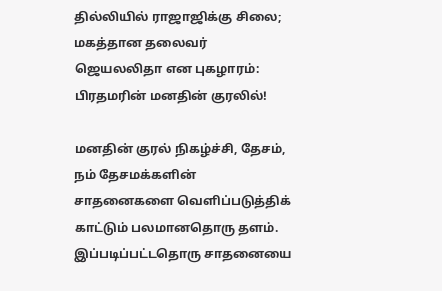தில்லியில் ராஜாஜிக்கு சிலை; மகத்தான தலைவர் ஜெயலலிதா என புகழாரம்: பிரதமரின் மனதின் குரலில்!

மனதின் குரல் நிகழ்ச்சி, தேசம், நம் தேசமக்களின் சாதனைகளை வெளிப்படுத்திக் காட்டும் பலமானதொரு தளம்.  இப்படிப்பட்டதொரு சாதனையை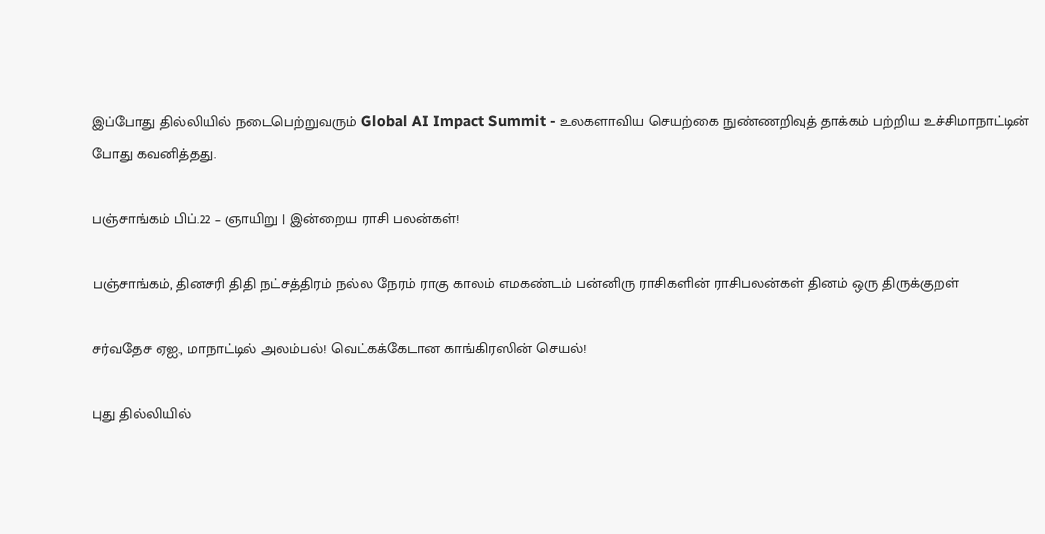இப்போது தில்லியில் நடைபெற்றுவரும் Global AI Impact Summit - உலகளாவிய செயற்கை நுண்ணறிவுத் தாக்கம் பற்றிய உச்சிமாநாட்டின் போது கவனித்தது.

பஞ்சாங்கம் பிப்.22 – ஞாயிறு | இன்றைய ராசி பலன்கள்!

பஞ்சாங்கம், தினசரி திதி நட்சத்திரம் நல்ல நேரம் ராகு காலம் எமகண்டம் பன்னிரு ராசிகளின் ராசிபலன்கள் தினம் ஒரு திருக்குறள்

சர்வதேச ஏஐ., மாநாட்டில் அலம்பல்! வெட்கக்கேடான காங்கிரஸின் செயல்!

புது தில்லியில்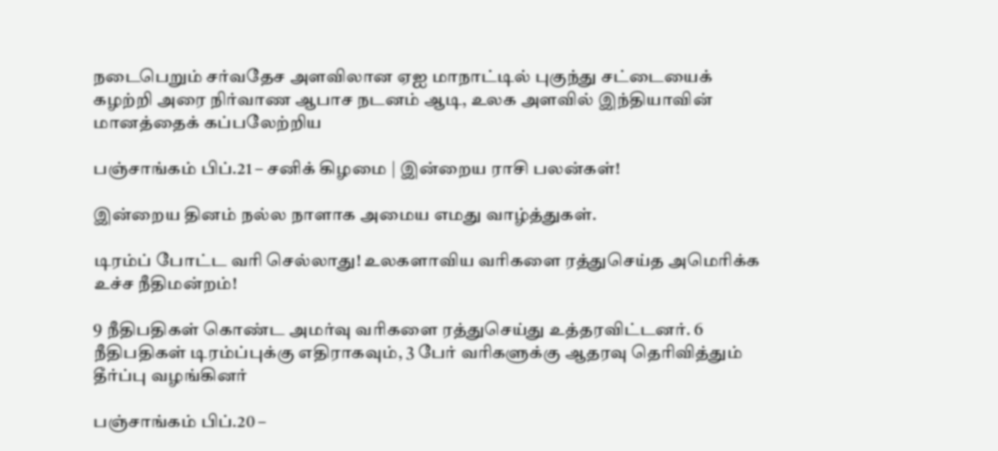நடைபெறும் சர்வதேச அளவிலான ஏஐ மாநாட்டில் புகுந்து சட்டையைக் கழற்றி அரை நிர்வாண ஆபாச நடனம் ஆடி, உலக அளவில் இந்தியாவின் மானத்தைக் கப்பலேற்றிய

பஞ்சாங்கம் பிப்.21 – சனிக் கிழமை | இன்றைய ராசி பலன்கள்!

இன்றைய தினம் நல்ல நாளாக அமைய எமது வாழ்த்துகள்.

டிரம்ப் போட்ட வரி செல்லாது! உலகளாவிய வரிகளை ரத்துசெய்த அமெரிக்க உச்ச நீதிமன்றம்!

9 நீதிபதிகள் கொண்ட அமர்வு வரிகளை ரத்துசெய்து உத்தரவிட்டனர். 6 நீதிபதிகள் டிரம்ப்புக்கு எதிராகவும், 3 பேர் வரிகளுக்கு ஆதரவு தெரிவித்தும் தீர்ப்பு வழங்கினர்

பஞ்சாங்கம் பிப்.20 –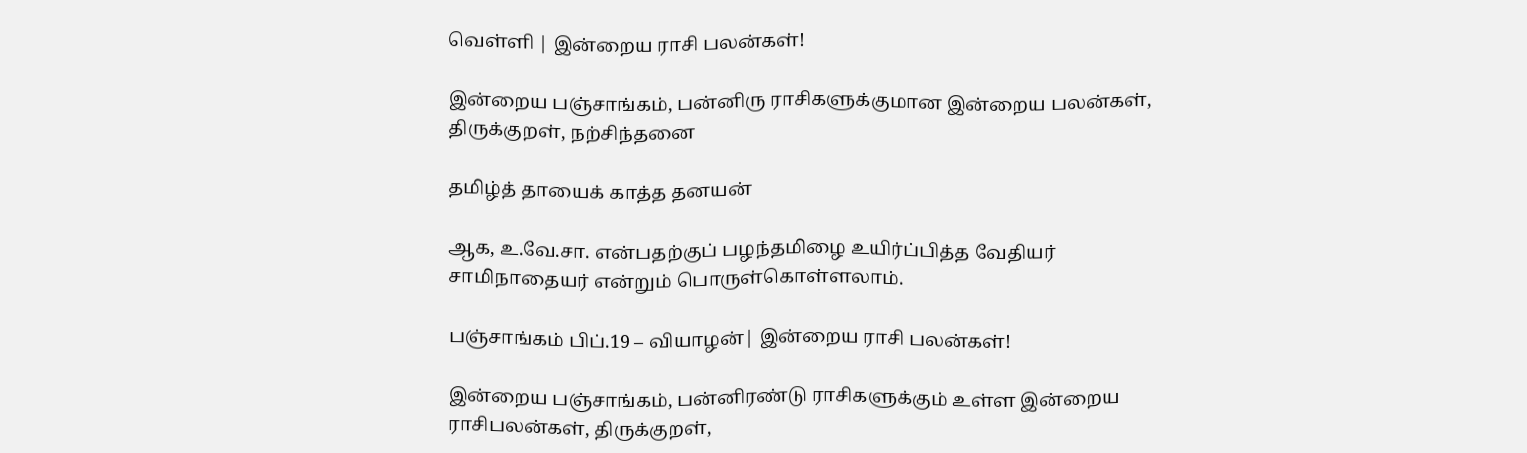வெள்ளி | இன்றைய ராசி பலன்கள்!

இன்றைய பஞ்சாங்கம், பன்னிரு ராசிகளுக்குமான இன்றைய பலன்கள், திருக்குறள், நற்சிந்தனை

தமிழ்த் தாயைக் காத்த தனயன்

ஆக, உ.வே.சா. என்பதற்குப் பழந்தமிழை உயிர்ப்பித்த வேதியர் சாமிநாதையர் என்றும் பொருள்கொள்ளலாம்.

பஞ்சாங்கம் பிப்.19 – வியாழன்| இன்றைய ராசி பலன்கள்!

இன்றைய பஞ்சாங்கம், பன்னிரண்டு ராசிகளுக்கும் உள்ள இன்றைய ராசிபலன்கள், திருக்குறள்,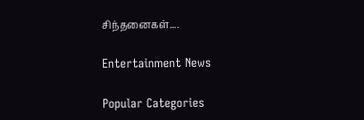சிந்தனைகள்....

Entertainment News

Popular Categories